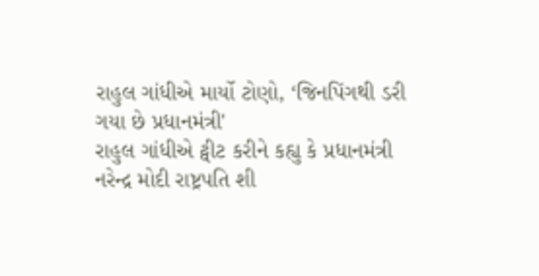રાહુલ ગાંધીએ માર્યો ટોણો, ‘જિનપિંગથી ડરી ગયા છે પ્રધાનમંત્રી'
રાહુલ ગાંધીએ ટ્વીટ કરીને કહ્યુ કે પ્રધાનમંત્રી નરેન્દ્ર મોદી રાષ્ટ્રપતિ શી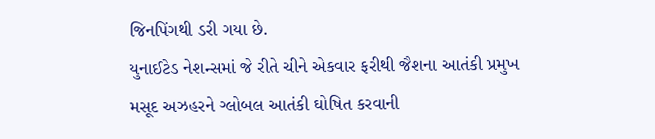જિનપિંગથી ડરી ગયા છે.
યુનાઈટેડ નેશન્સમાં જે રીતે ચીને એકવાર ફરીથી જૈશના આતંકી પ્રમુખ મસૂદ અઝહરને ગ્લોબલ આતંકી ઘોષિત કરવાની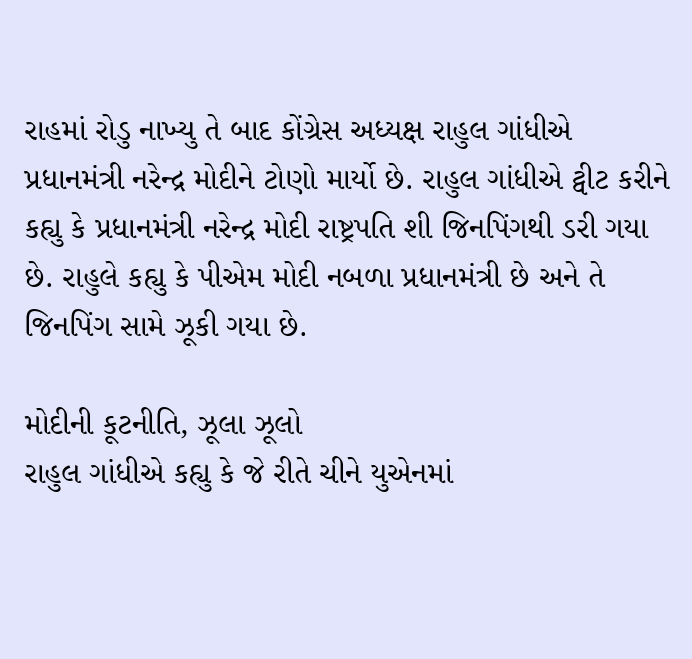રાહમાં રોડુ નાખ્યુ તે બાદ કોંગ્રેસ અધ્યક્ષ રાહુલ ગાંધીએ પ્રધાનમંત્રી નરેન્દ્ર મોદીને ટોણો માર્યો છે. રાહુલ ગાંધીએ ટ્વીટ કરીને કહ્યુ કે પ્રધાનમંત્રી નરેન્દ્ર મોદી રાષ્ટ્રપતિ શી જિનપિંગથી ડરી ગયા છે. રાહુલે કહ્યુ કે પીએમ મોદી નબળા પ્રધાનમંત્રી છે અને તે જિનપિંગ સામે ઝૂકી ગયા છે.

મોદીની કૂટનીતિ, ઝૂલા ઝૂલો
રાહુલ ગાંધીએ કહ્યુ કે જે રીતે ચીને યુએનમાં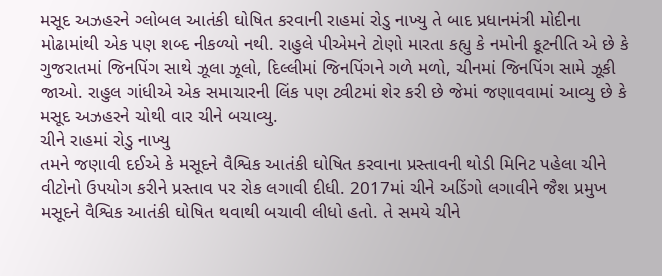મસૂદ અઝહરને ગ્લોબલ આતંકી ઘોષિત કરવાની રાહમાં રોડુ નાખ્યુ તે બાદ પ્રધાનમંત્રી મોદીના મોઢામાંથી એક પણ શબ્દ નીકળ્યો નથી. રાહુલે પીએમને ટોણો મારતા કહ્યુ કે નમોની કૂટનીતિ એ છે કે ગુજરાતમાં જિનપિંગ સાથે ઝૂલા ઝૂલો, દિલ્લીમાં જિનપિંગને ગળે મળો, ચીનમાં જિનપિંગ સામે ઝૂકી જાઓ. રાહુલ ગાંધીએ એક સમાચારની લિંક પણ ટ્વીટમાં શેર કરી છે જેમાં જણાવવામાં આવ્યુ છે કે મસૂદ અઝહરને ચોથી વાર ચીને બચાવ્યુ.
ચીને રાહમાં રોડુ નાખ્યુ
તમને જણાવી દઈએ કે મસૂદને વૈશ્વિક આતંકી ઘોષિત કરવાના પ્રસ્તાવની થોડી મિનિટ પહેલા ચીને વીટોનો ઉપયોગ કરીને પ્રસ્તાવ પર રોક લગાવી દીધી. 2017માં ચીને અડિંગો લગાવીને જૈશ પ્રમુખ મસૂદને વૈશ્વિક આતંકી ઘોષિત થવાથી બચાવી લીધો હતો. તે સમયે ચીને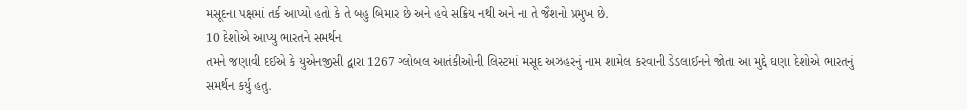મસૂદના પક્ષમાં તર્ક આપ્યો હતો કે તે બહુ બિમાર છે અને હવે સક્રિય નથી અને ના તે જૈશનો પ્રમુખ છે.
10 દેશોએ આપ્યુ ભારતને સમર્થન
તમને જણાવી દઈએ કે યુએનજીસી દ્વારા 1267 ગ્લોબલ આતંકીઓની લિસ્ટમાં મસૂદ અઝહરનું નામ શામેલ કરવાની ડેડલાઈનને જોતા આ મુદ્દે ઘણા દેશોએ ભારતનું સમર્થન કર્યુ હતુ.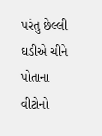પરંતુ છેલ્લી ઘડીએ ચીને પોતાના વીટોનો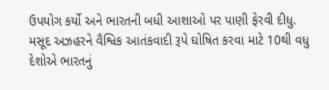ઉપયોગ કર્યો અને ભારતની બધી આશાઓ પર પાણી ફેરવી દીધુ. મસૂદ અઝહરને વૈશ્વિક આતંકવાદી રૂપે ઘોષિત કરવા માટે 10થી વધુ દેશોએ ભારતનું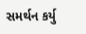સમર્થન કર્યુ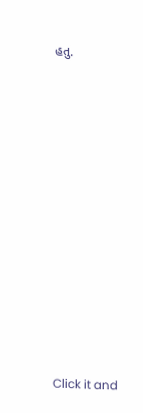હતુ.












Click it and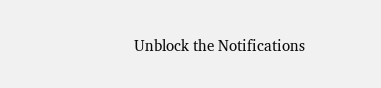Unblock the Notifications